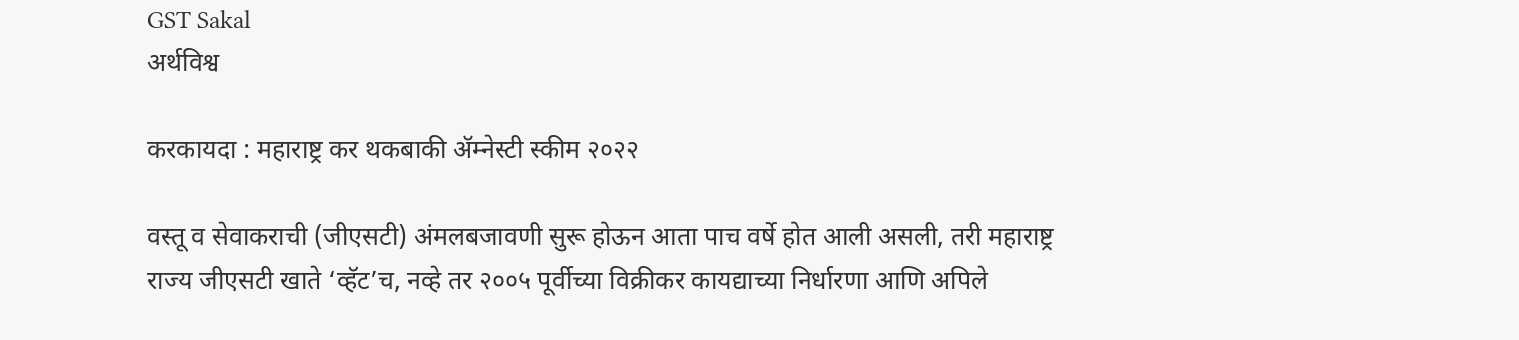GST Sakal
अर्थविश्व

करकायदा : महाराष्ट्र कर थकबाकी ॲम्नेस्टी स्कीम २०२२

वस्तू व सेवाकराची (जीएसटी) अंमलबजावणी सुरू होऊन आता पाच वर्षे होत आली असली, तरी महाराष्ट्र राज्य जीएसटी खाते ‘व्हॅट’च, नव्हे तर २००५ पूर्वीच्या विक्रीकर कायद्याच्या निर्धारणा आणि अपिले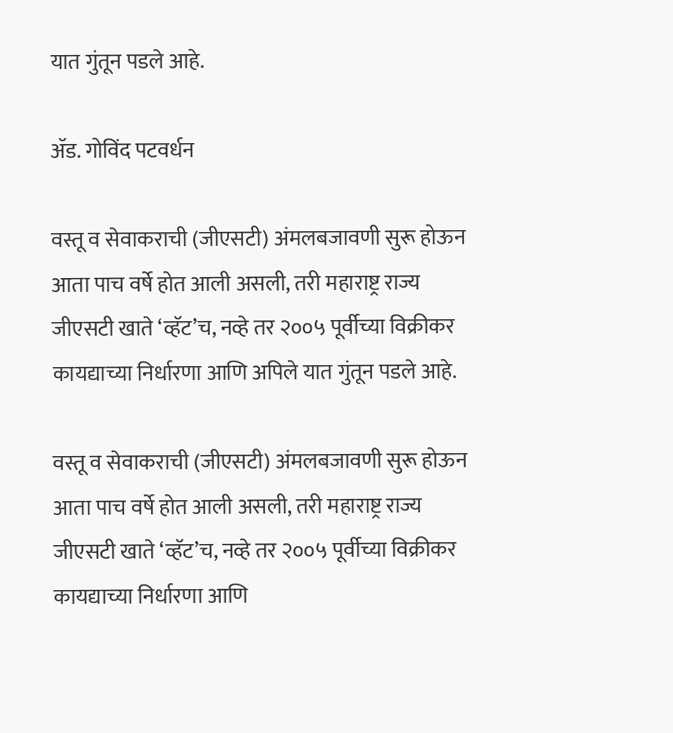यात गुंतून पडले आहे.

ॲड. गोविंद पटवर्धन

वस्तू व सेवाकराची (जीएसटी) अंमलबजावणी सुरू होऊन आता पाच वर्षे होत आली असली, तरी महाराष्ट्र राज्य जीएसटी खाते ‘व्हॅट’च, नव्हे तर २००५ पूर्वीच्या विक्रीकर कायद्याच्या निर्धारणा आणि अपिले यात गुंतून पडले आहे.

वस्तू व सेवाकराची (जीएसटी) अंमलबजावणी सुरू होऊन आता पाच वर्षे होत आली असली, तरी महाराष्ट्र राज्य जीएसटी खाते ‘व्हॅट’च, नव्हे तर २००५ पूर्वीच्या विक्रीकर कायद्याच्या निर्धारणा आणि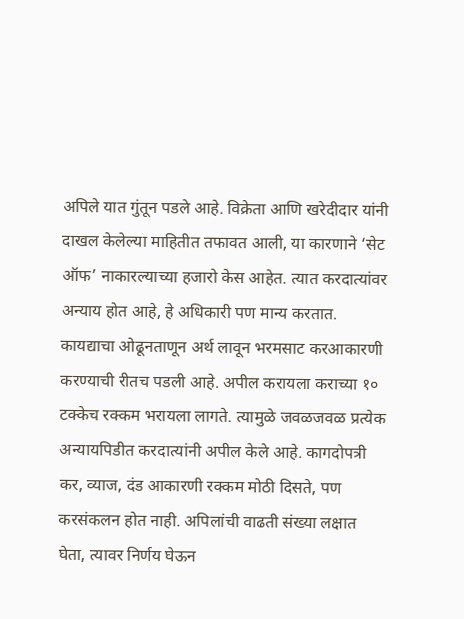अपिले यात गुंतून पडले आहे. विक्रेता आणि खरेदीदार यांनी दाखल केलेल्या माहितीत तफावत आली, या कारणाने ‘सेट ऑफ’ नाकारल्याच्या हजारो केस आहेत. त्यात करदात्यांवर अन्याय होत आहे, हे अधिकारी पण मान्य करतात. कायद्याचा ओढूनताणून अर्थ लावून भरमसाट करआकारणी करण्याची रीतच पडली आहे. अपील करायला कराच्या १० टक्केच रक्कम भरायला लागते. त्यामुळे जवळजवळ प्रत्येक अन्यायपिडीत करदात्यांनी अपील केले आहे. कागदोपत्री कर, व्याज, दंड आकारणी रक्कम मोठी दिसते, पण करसंकलन होत नाही. अपिलांची वाढती संख्या लक्षात घेता, त्यावर निर्णय घेऊन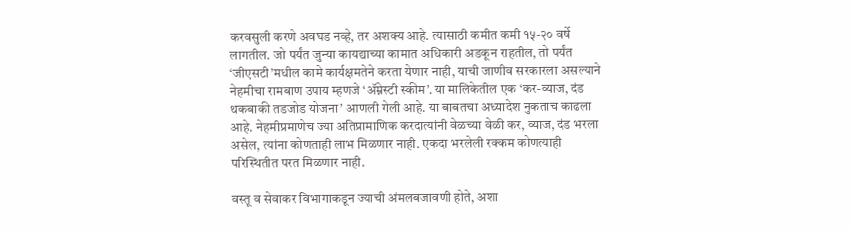करवसुली करणे अवघड नव्हे, तर अशक्य आहे. त्यासाठी कमीत कमी १५-२० वर्षे लागतील. जो पर्यंत जुन्या कायद्याच्या कामात अधिकारी अडकून राहतील, तो पर्यंत ‘जीएसटी’मधील कामे कार्यक्षमतेने करता येणार नाही, याची जाणीव सरकारला असल्याने नेहमीचा रामबाण उपाय म्हणजे ‘ॲम्नेस्टी स्कीम’. या मालिकेतील एक ‘कर-व्याज, दंड थकबाकी तडजोड योजना’ आणली गेली आहे. या बाबतचा अध्यादेश नुकताच काढला आहे. नेहमीप्रमाणेच ज्या अतिप्रामाणिक करदात्यांनी वेळच्या वेळी कर, व्याज, दंड भरला असेल, त्यांना कोणताही लाभ मिळणार नाही. एकदा भरलेली रक्कम कोणत्याही परिस्थितीत परत मिळणार नाही.

वस्तू व सेवाकर विभागाकडून ज्याची अंमलबजावणी होते, अशा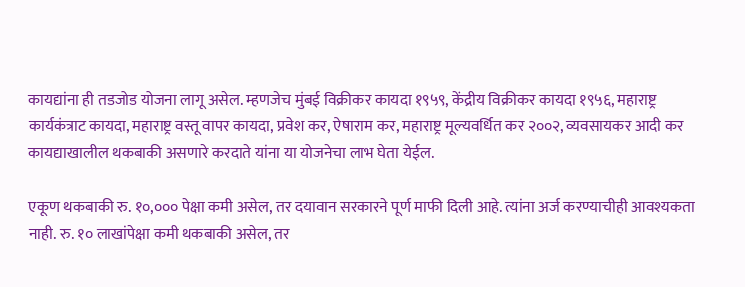कायद्यांना ही तडजोड योजना लागू असेल. म्हणजेच मुंबई विक्रीकर कायदा १९५९, केंद्रीय विक्रीकर कायदा १९५६, महाराष्ट्र कार्यकंत्राट कायदा, महाराष्ट्र वस्तू वापर कायदा, प्रवेश कर, ऐषाराम कर, महाराष्ट्र मूल्यवर्धित कर २००२, व्यवसायकर आदी कर कायद्याखालील थकबाकी असणारे करदाते यांना या योजनेचा लाभ घेता येईल.

एकूण थकबाकी रु. १०,००० पेक्षा कमी असेल, तर दयावान सरकारने पूर्ण माफी दिली आहे. त्यांना अर्ज करण्याचीही आवश्यकता नाही. रु. १० लाखांपेक्षा कमी थकबाकी असेल, तर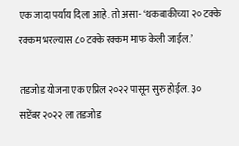एक जादा पर्याय दिला आहे. तो असा- ‘थकबाकीच्या २० टक्के रक्कम भरल्यास ८० टक्के रक्कम माफ केली जाईल.’

तडजोड योजना एक एप्रिल २०२२ पासून सुरु होईल. ३० सप्टेंबर २०२२ ला तडजोड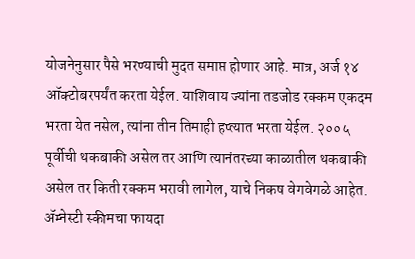योजनेनुसार पैसे भरण्याची मुदत समाप्त होणार आहे. मात्र, अर्ज १४ ऑक्टोबरपर्यंत करता येईल. याशिवाय ज्यांना तडजोड रक्कम एकदम भरता येत नसेल, त्यांना तीन तिमाही हप्त्यात भरता येईल. २००५ पूर्वीची थकबाकी असेल तर आणि त्यानंतरच्या काळातील थकबाकी असेल तर किती रक्कम भरावी लागेल, याचे निकष वेगवेगळे आहेत. ॲम्नेस्टी स्कीमचा फायदा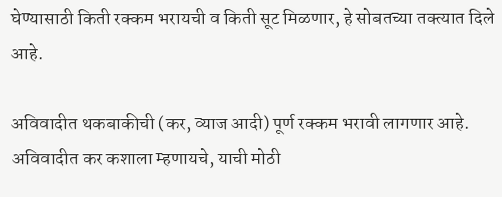घेण्यासाठी किती रक्कम भरायची व किती सूट मिळणार, हे सोबतच्या तक्त्यात दिले आहे.

अविवादीत थकबाकीची (कर, व्याज आदी) पूर्ण रक्कम भरावी लागणार आहे. अविवादीत कर कशाला म्हणायचे, याची मोठी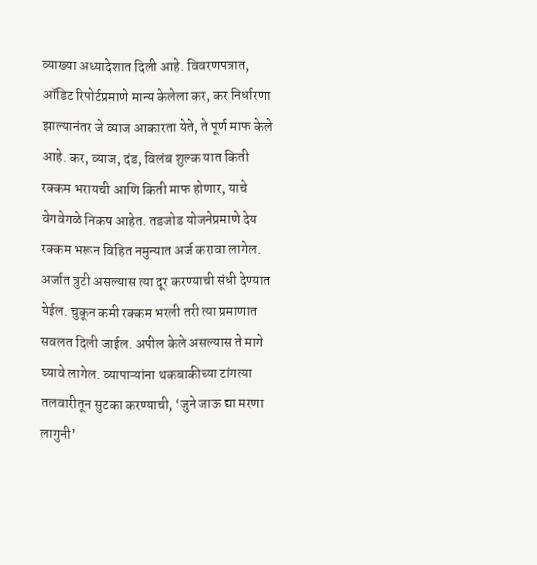व्याख्या अध्यादेशात दिली आहे. विवरणपत्रात, ऑडिट रिपोर्टप्रमाणे मान्य केलेला कर, कर निर्धारणा झाल्यानंतर जे व्याज आकारता येते, ते पूर्ण माफ केले आहे. कर, व्याज, दंड, विलंब शुल्क यात किती रक्कम भरायची आणि किती माफ होणार, याचे वेगवेगळे निकष आहेत. तडजोड योजनेप्रमाणे देय रक्कम भरून विहित नमुन्यात अर्ज करावा लागेल. अर्जात त्रुटी असल्यास त्या दूर करण्याची संधी देण्यात येईल. चुकून कमी रक्कम भरली तरी त्या प्रमाणात सवलत दिली जाईल. अपील केले असल्यास ते मागे घ्यावे लागेल. व्यापाऱ्यांना थकबाकीच्या टांगत्या तलवारीतून सुटका करण्याची, ‘जुने जाऊ द्या मरणा लागुनी’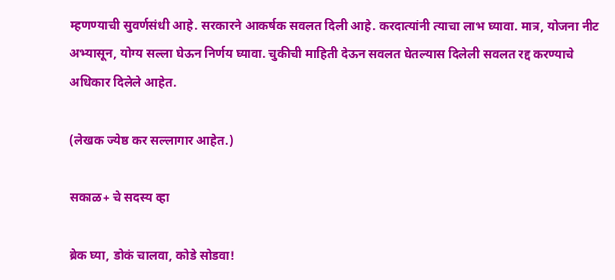म्हणण्याची सुवर्णसंधी आहे. सरकारने आकर्षक सवलत दिली आहे. करदात्यांनी त्याचा लाभ घ्यावा. मात्र, योजना नीट अभ्यासून, योग्य सल्ला घेऊन निर्णय घ्यावा. चुकीची माहिती देऊन सवलत घेतल्यास दिलेली सवलत रद्द करण्याचे अधिकार दिलेले आहेत.

(लेखक ज्येष्ठ कर सल्लागार आहेत.)

सकाळ+ चे सदस्य व्हा

ब्रेक घ्या, डोकं चालवा, कोडे सोडवा!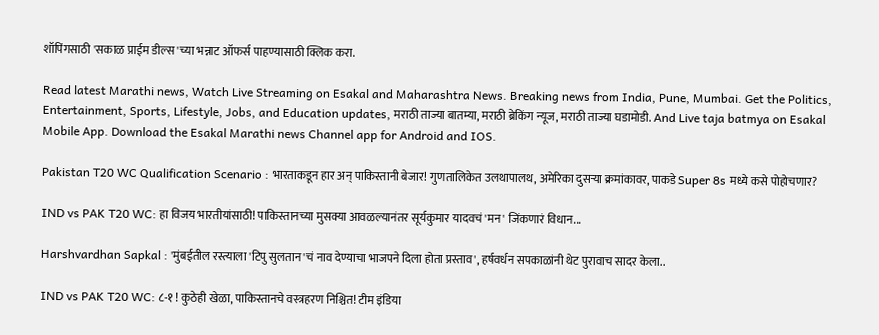शॉपिंगसाठी 'सकाळ प्राईम डील्स'च्या भन्नाट ऑफर्स पाहण्यासाठी क्लिक करा.

Read latest Marathi news, Watch Live Streaming on Esakal and Maharashtra News. Breaking news from India, Pune, Mumbai. Get the Politics, Entertainment, Sports, Lifestyle, Jobs, and Education updates, मराठी ताज्या बातम्या, मराठी ब्रेकिंग न्यूज, मराठी ताज्या घडामोडी. And Live taja batmya on Esakal Mobile App. Download the Esakal Marathi news Channel app for Android and IOS.

Pakistan T20 WC Qualification Scenario : भारताकडून हार अन् पाकिस्तानी बेजार! गुणतालिकेत उलथापालथ, अमेरिका दुसऱ्या क्रमांकावर, पाकडे Super 8s मध्ये कसे पोहोचणार?

IND vs PAK T20 WC: हा विजय भारतीयांसाठी! पाकिस्तानच्या मुसक्या आवळल्यानंतर सूर्यकुमार यादवचं 'मन' जिंकणारं विधान...

Harshvardhan Sapkal : 'मुंबईतील रस्त्याला 'टिपु सुलतान'चं नाव देण्याचा भाजपने दिला होता प्रस्ताव', हर्षवर्धन सपकाळांनी थेट पुरावाच सादर केला..

IND vs PAK T20 WC: ८-१ ! कुठेही खेळा, पाकिस्तानचे वस्त्रहरण निश्चित! टीम इंडिया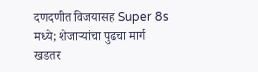दणदणीत विजयासह Super 8s मध्ये; शेजाऱ्यांचा पुढचा मार्ग खडतर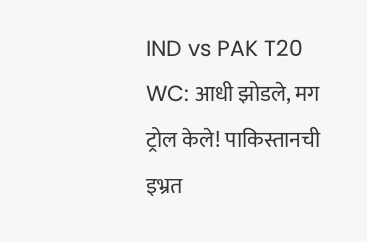IND vs PAK T20 WC: आधी झोडले, मग ट्रोल केले! पाकिस्तानची इभ्रत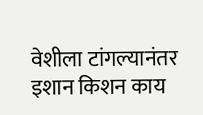वेशीला टांगल्यानंतर इशान किशन काय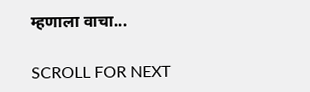म्हणाला वाचा...

SCROLL FOR NEXT